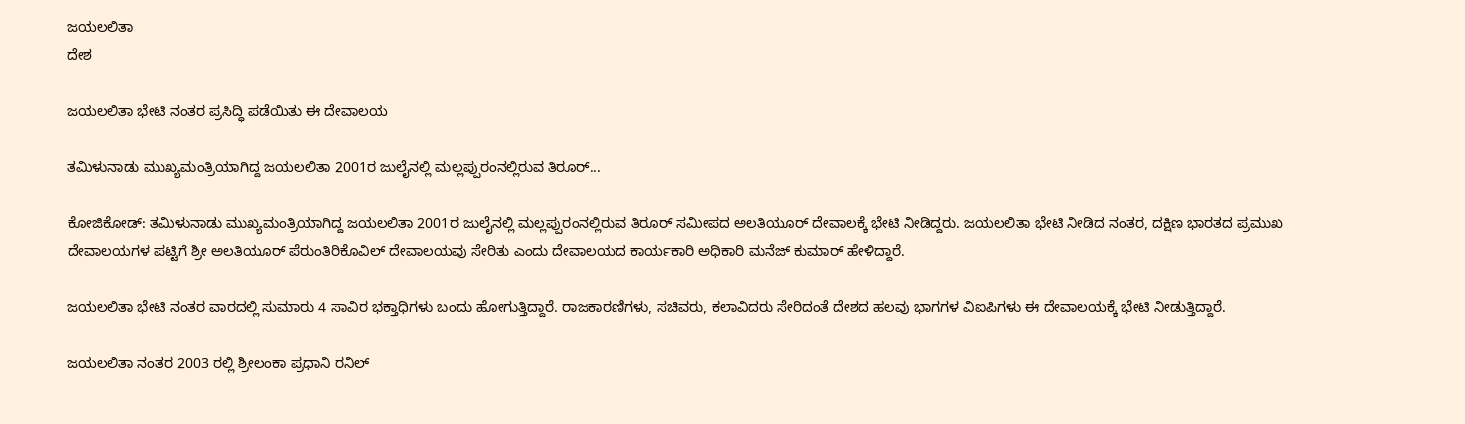ಜಯಲಲಿತಾ
ದೇಶ

ಜಯಲಲಿತಾ ಭೇಟಿ ನಂತರ ಪ್ರಸಿದ್ಧಿ ಪಡೆಯಿತು ಈ ದೇವಾಲಯ

ತಮಿಳುನಾಡು ಮುಖ್ಯಮಂತ್ರಿಯಾಗಿದ್ದ ಜಯಲಲಿತಾ 2001ರ ಜುಲೈನಲ್ಲಿ ಮಲ್ಲಪ್ಪುರಂನಲ್ಲಿರುವ ತಿರೂರ್...

ಕೋಜಿಕೋಡ್: ತಮಿಳುನಾಡು ಮುಖ್ಯಮಂತ್ರಿಯಾಗಿದ್ದ ಜಯಲಲಿತಾ 2001ರ ಜುಲೈನಲ್ಲಿ ಮಲ್ಲಪ್ಪುರಂನಲ್ಲಿರುವ ತಿರೂರ್ ಸಮೀಪದ ಅಲತಿಯೂರ್ ದೇವಾಲಕ್ಕೆ ಭೇಟಿ ನೀಡಿದ್ದರು. ಜಯಲಲಿತಾ ಭೇಟಿ ನೀಡಿದ ನಂತರ, ದಕ್ಷಿಣ ಭಾರತದ ಪ್ರಮುಖ ದೇವಾಲಯಗಳ ಪಟ್ಟಿಗೆ ಶ್ರೀ ಅಲತಿಯೂರ್ ಪೆರುಂತಿರಿಕೊವಿಲ್ ದೇವಾಲಯವು ಸೇರಿತು ಎಂದು ದೇವಾಲಯದ ಕಾರ್ಯಕಾರಿ ಅಧಿಕಾರಿ ಮನೆಜ್ ಕುಮಾರ್ ಹೇಳಿದ್ದಾರೆ.

ಜಯಲಲಿತಾ ಭೇಟಿ ನಂತರ ವಾರದಲ್ಲಿ ಸುಮಾರು 4 ಸಾವಿರ ಭಕ್ತಾಧಿಗಳು ಬಂದು ಹೋಗುತ್ತಿದ್ದಾರೆ. ರಾಜಕಾರಣಿಗಳು, ಸಚಿವರು, ಕಲಾವಿದರು ಸೇರಿದಂತೆ ದೇಶದ ಹಲವು ಭಾಗಗಳ ವಿಐಪಿಗಳು ಈ ದೇವಾಲಯಕ್ಕೆ ಭೇಟಿ ನೀಡುತ್ತಿದ್ದಾರೆ.

ಜಯಲಲಿತಾ ನಂತರ 2003 ರಲ್ಲಿ ಶ್ರೀಲಂಕಾ ಪ್ರಧಾನಿ ರನಿಲ್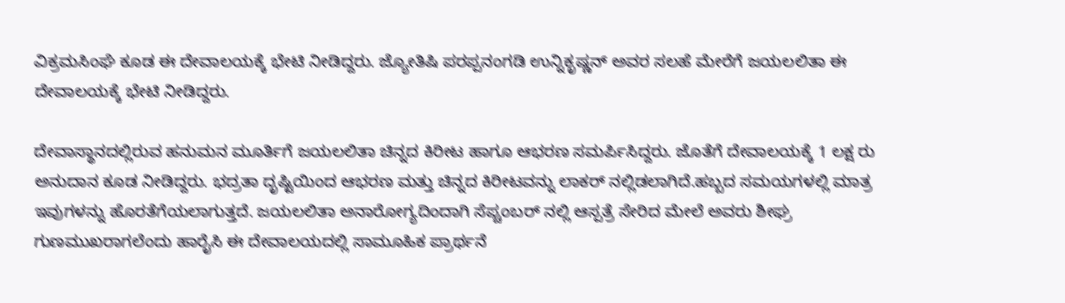ವಿಕ್ರಮಸಿಂಘೆ ಕೂಡ ಈ ದೇವಾಲಯಕ್ಕೆ ಭೇಟಿ ನೀಡಿದ್ದರು. ಜ್ಯೋತಿಷಿ ಪರಪ್ಪನಂಗಡಿ ಉನ್ನಿಕೃಷ್ಣನ್ ಅವರ ಸಲಹೆ ಮೇರೆಗೆ ಜಯಲಲಿತಾ ಈ ದೇವಾಲಯಕ್ಕೆ ಭೇಟಿ ನೀಡಿದ್ದರು.

ದೇವಾಸ್ಥಾನದಲ್ಲಿರುವ ಹನುಮನ ಮೂರ್ತಿಗೆ ಜಯಲಲಿತಾ ಚಿನ್ನದ ಕಿರೀಟ ಹಾಗೂ ಆಭರಣ ಸಮರ್ಪಿಸಿದ್ದರು. ಜೊತೆಗೆ ದೇವಾಲಯಕ್ಕೆ 1 ಲಕ್ಷ ರು ಅನುದಾನ ಕೂಡ ನೀಡಿದ್ದರು. ಭದ್ರತಾ ದೃಷ್ಟಿಯಿಂದ ಆಭರಣ ಮತ್ತು ಚಿನ್ನದ ಕಿರೀಟವನ್ನು ಲಾಕರ್ ನಲ್ಲಿಡಲಾಗಿದೆ.ಹಬ್ಬದ ಸಮಯಗಳಲ್ಲಿ ಮಾತ್ರ ಇವುಗಳನ್ನು ಹೊರತೆಗೆಯಲಾಗುತ್ತದೆ. ಜಯಲಲಿತಾ ಅನಾರೋಗ್ಯದಿಂದಾಗಿ ಸೆಪ್ಚಂಬರ್ ನಲ್ಲಿ ಆಸ್ಪತ್ರೆ ಸೇರಿದ ಮೇಲೆ ಅವರು ಶೀಘ್ರ ಗುಣಮುಖರಾಗಲೆಂದು ಹಾರೈಸಿ ಈ ದೇವಾಲಯದಲ್ಲಿ ಸಾಮೂಹಿಕ ಪ್ರಾರ್ಥನೆ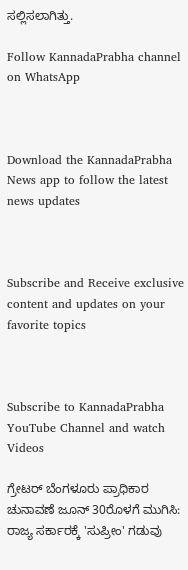ಸಲ್ಲಿಸಲಾಗಿತ್ತು.

Follow KannadaPrabha channel on WhatsApp



Download the KannadaPrabha News app to follow the latest news updates



Subscribe and Receive exclusive content and updates on your favorite topics



Subscribe to KannadaPrabha YouTube Channel and watch Videos

ಗ್ರೇಟರ್ ಬೆಂಗಳೂರು ಪ್ರಾಧಿಕಾರ ಚುನಾವಣೆ ಜೂನ್ 30ರೊಳಗೆ ಮುಗಿಸಿ: ರಾಜ್ಯ ಸರ್ಕಾರಕ್ಕೆ 'ಸುಪ್ರೀಂ' ಗಡುವು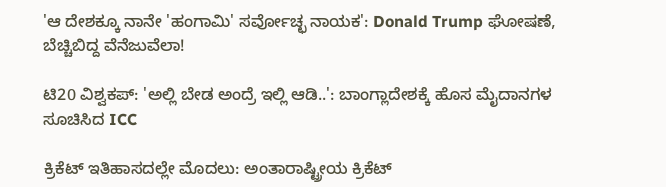'ಆ ದೇಶಕ್ಕೂ ನಾನೇ 'ಹಂಗಾಮಿ' ಸರ್ವೋಚ್ಛ ನಾಯಕ': Donald Trump ಘೋಷಣೆ, ಬೆಚ್ಚಿಬಿದ್ದ ವೆನೆಜುವೆಲಾ!

ಟಿ20 ವಿಶ್ವಕಪ್: 'ಅಲ್ಲಿ ಬೇಡ ಅಂದ್ರೆ ಇಲ್ಲಿ ಆಡಿ..': ಬಾಂಗ್ಲಾದೇಶಕ್ಕೆ ಹೊಸ ಮೈದಾನಗಳ ಸೂಚಿಸಿದ ICC

ಕ್ರಿಕೆಟ್ ಇತಿಹಾಸದಲ್ಲೇ ಮೊದಲು: ಅಂತಾರಾಷ್ಟ್ರೀಯ ಕ್ರಿಕೆಟ್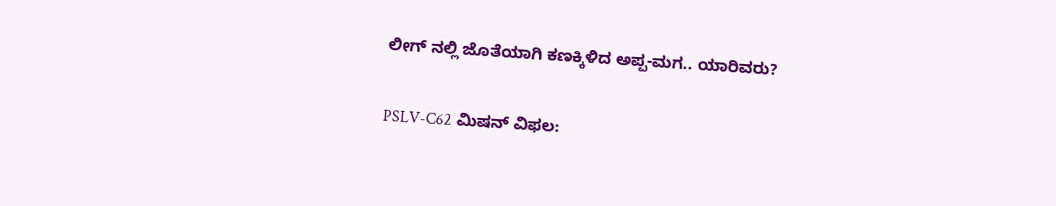ಲೀಗ್ ನಲ್ಲಿ ಜೊತೆಯಾಗಿ ಕಣಕ್ಕಿಳಿದ ಅಪ್ಪ-ಮಗ.. ಯಾರಿವರು?

PSLV-C62 ಮಿಷನ್ ವಿಫಲ: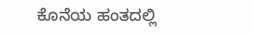ಕೊನೆಯ ಹಂತದಲ್ಲಿ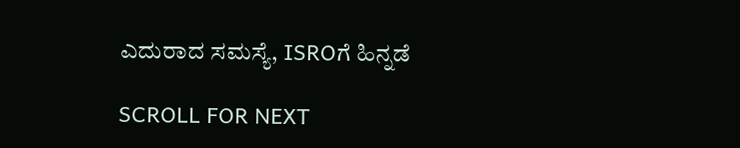ಎದುರಾದ ಸಮಸ್ಯೆ, ISROಗೆ ಹಿನ್ನಡೆ

SCROLL FOR NEXT